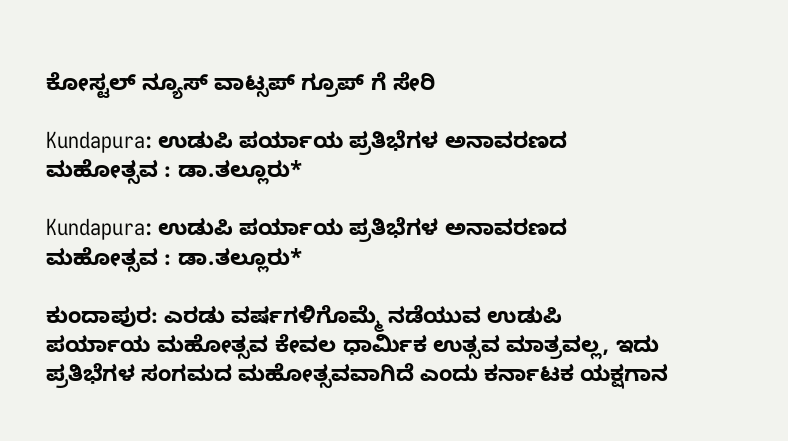ಕೋಸ್ಟಲ್ ನ್ಯೂಸ್ ವಾಟ್ಸಪ್ ಗ್ರೂಪ್ ಗೆ ಸೇರಿ

Kundapura: ಉಡುಪಿ ಪರ್ಯಾಯ ಪ್ರತಿಭೆಗಳ ಅನಾವರಣದ ಮಹೋತ್ಸವ : ಡಾ.ತಲ್ಲೂರು*

Kundapura: ಉಡುಪಿ ಪರ್ಯಾಯ ಪ್ರತಿಭೆಗಳ ಅನಾವರಣದ ಮಹೋತ್ಸವ : ಡಾ.ತಲ್ಲೂರು*

ಕುಂದಾಪುರ: ಎರಡು ವರ್ಷಗಳಿಗೊಮ್ಮೆ ನಡೆಯುವ ಉಡುಪಿ ಪರ್ಯಾಯ ಮಹೋತ್ಸವ ಕೇವಲ ಧಾರ್ಮಿಕ ಉತ್ಸವ ಮಾತ್ರವಲ್ಲ, ಇದು ಪ್ರತಿಭೆಗಳ ಸಂಗಮದ ಮಹೋತ್ಸವವಾಗಿದೆ ಎಂದು ಕರ್ನಾಟಕ ಯಕ್ಷಗಾನ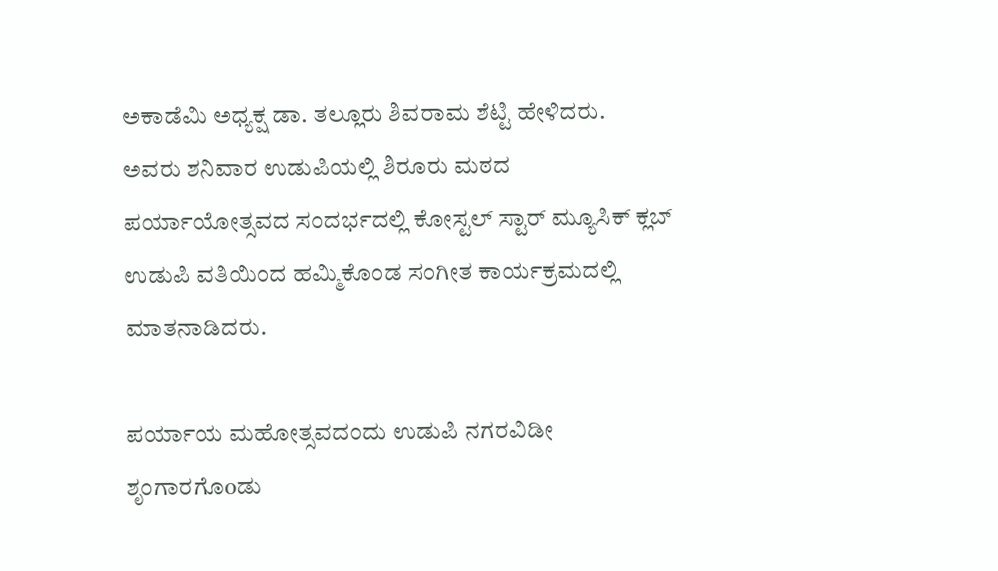ಅಕಾಡೆಮಿ ಅಧ್ಯಕ್ಷ ಡಾ. ತಲ್ಲೂರು ಶಿವರಾಮ ಶೆಟ್ಟಿ ಹೇಳಿದರು.
ಅವರು ಶನಿವಾರ ಉಡುಪಿಯಲ್ಲಿ ಶಿರೂರು ಮಠದ ಪರ್ಯಾಯೋತ್ಸವದ ಸಂದರ್ಭದಲ್ಲಿ ಕೋಸ್ಟಲ್ ಸ್ಟಾರ್ ಮ್ಯೂಸಿಕ್ ಕ್ಲಬ್ ಉಡುಪಿ ವತಿಯಿಂದ ಹಮ್ಮಿಕೊಂಡ ಸಂಗೀತ ಕಾರ್ಯಕ್ರಮದಲ್ಲಿ ಮಾತನಾಡಿದರು.

ಪರ್ಯಾಯ ಮಹೋತ್ಸವದಂದು ಉಡುಪಿ ನಗರವಿಡೀ ಶೃಂಗಾರಗೊoಡು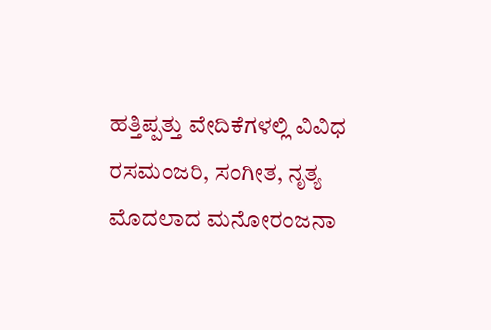ಹತ್ತಿಪ್ಪತ್ತು ವೇದಿಕೆಗಳಲ್ಲಿ ವಿವಿಧ ರಸಮಂಜರಿ, ಸಂಗೀತ, ನೃತ್ಯ ಮೊದಲಾದ ಮನೋರಂಜನಾ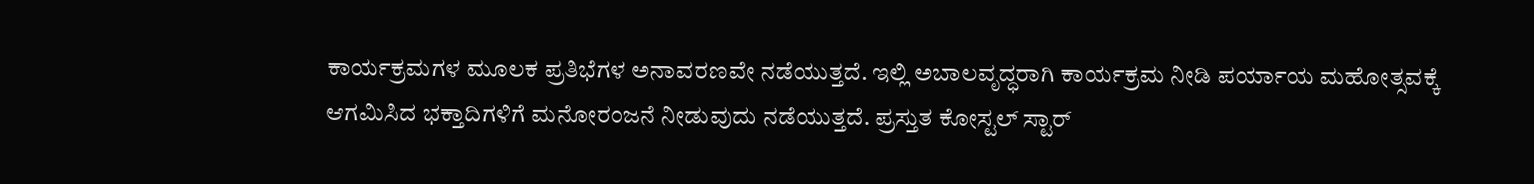ಕಾರ್ಯಕ್ರಮಗಳ ಮೂಲಕ ಪ್ರತಿಭೆಗಳ ಅನಾವರಣವೇ ನಡೆಯುತ್ತದೆ. ಇಲ್ಲಿ ಅಬಾಲವೃದ್ಧರಾಗಿ ಕಾರ್ಯಕ್ರಮ ನೀಡಿ ಪರ್ಯಾಯ ಮಹೋತ್ಸವಕ್ಕೆ ಆಗಮಿಸಿದ ಭಕ್ತಾದಿಗಳಿಗೆ ಮನೋರಂಜನೆ ನೀಡುವುದು ನಡೆಯುತ್ತದೆ. ಪ್ರಸ್ತುತ ಕೋಸ್ಟಲ್ ಸ್ಟಾರ್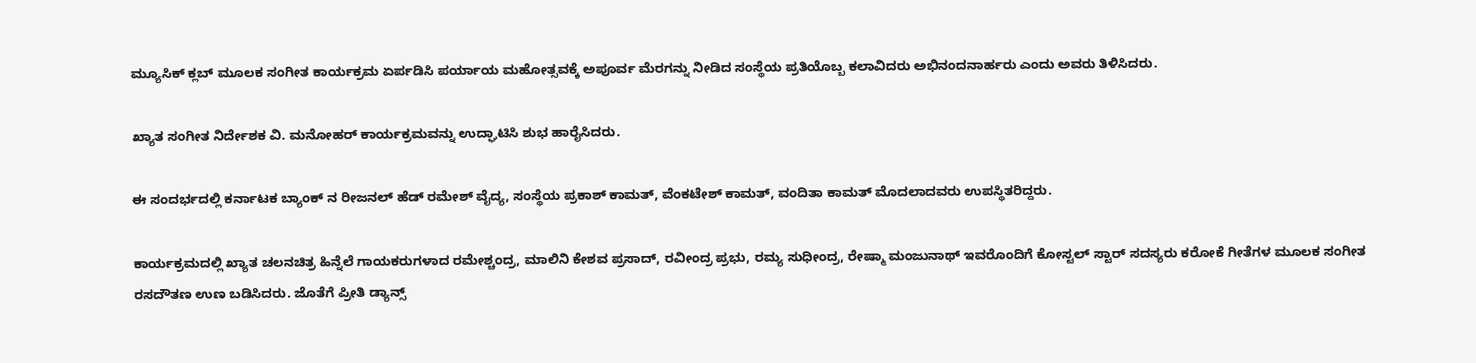ಮ್ಯೂಸಿಕ್ ಕ್ಲಬ್ ಮೂಲಕ ಸಂಗೀತ ಕಾರ್ಯಕ್ರಮ ಏರ್ಪಡಿಸಿ ಪರ್ಯಾಯ ಮಹೋತ್ಸವಕ್ಕೆ ಅಪೂರ್ವ ಮೆರಗನ್ನು ನೀಡಿದ ಸಂಸ್ಥೆಯ ಪ್ರತಿಯೊಬ್ಬ ಕಲಾವಿದರು ಅಭಿನಂದನಾರ್ಹರು ಎಂದು ಅವರು ತಿಳಿಸಿದರು.

ಖ್ಯಾತ ಸಂಗೀತ ನಿರ್ದೇಶಕ ವಿ. ಮನೋಹರ್ ಕಾರ್ಯಕ್ರಮವನ್ನು ಉದ್ಘಾಟಿಸಿ ಶುಭ ಹಾರೈಸಿದರು.

ಈ ಸಂದರ್ಭದಲ್ಲಿ ಕರ್ನಾಟಕ ಬ್ಯಾಂಕ್ ನ ರೀಜನಲ್ ಹೆಡ್ ರಮೇಶ್ ವೈದ್ಯ, ಸಂಸ್ಥೆಯ ಪ್ರಕಾಶ್ ಕಾಮತ್, ವೆಂಕಟೇಶ್ ಕಾಮತ್, ವಂದಿತಾ ಕಾಮತ್ ಮೊದಲಾದವರು ಉಪಸ್ಥಿತರಿದ್ದರು.

ಕಾರ್ಯಕ್ರಮದಲ್ಲಿ ಖ್ಯಾತ ಚಲನಚಿತ್ರ ಹಿನ್ನೆಲೆ ಗಾಯಕರುಗಳಾದ ರಮೇಶ್ಚಂದ್ರ, ಮಾಲಿನಿ ಕೇಶವ ಪ್ರಸಾದ್, ರವೀಂದ್ರ ಪ್ರಭು, ರಮ್ಯ ಸುಧೀಂದ್ರ, ರೇಷ್ಮಾ ಮಂಜುನಾಥ್ ಇವರೊಂದಿಗೆ ಕೋಸ್ಟಲ್ ಸ್ಟಾರ್ ಸದಸ್ಯರು ಕರೋಕೆ ಗೀತೆಗಳ ಮೂಲಕ ಸಂಗೀತ ರಸದೌತಣ ಉಣ ಬಡಿಸಿದರು. ಜೊತೆಗೆ ಪ್ರೀತಿ ಡ್ಯಾನ್ಸ್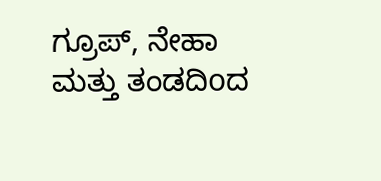ಗ್ರೂಪ್, ನೇಹಾ ಮತ್ತು ತಂಡದಿoದ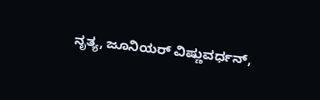ನೃತ್ಯ, ಜೂನಿಯರ್ ವಿಷ್ಣುವರ್ಧನ್,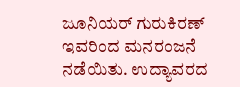ಜೂನಿಯರ್ ಗುರುಕಿರಣ್ ಇವರಿಂದ ಮನರಂಜನೆ ನಡೆಯಿತು. ಉದ್ಯಾವರದ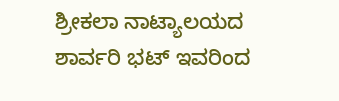ಶ್ರೀಕಲಾ ನಾಟ್ಯಾಲಯದ ಶಾರ್ವರಿ ಭಟ್ ಇವರಿಂದ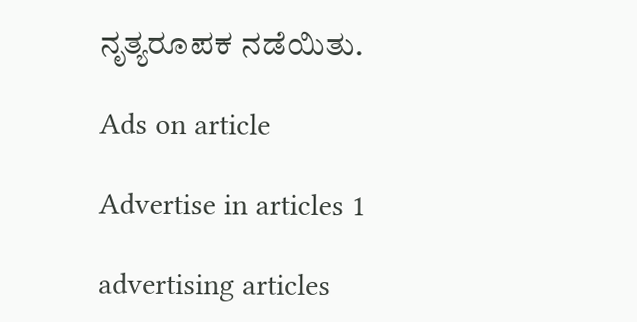ನೃತ್ಯರೂಪಕ ನಡೆಯಿತು.

Ads on article

Advertise in articles 1

advertising articles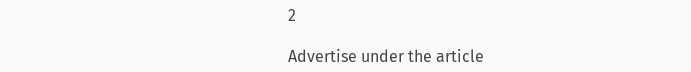2

Advertise under the article